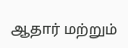ஆதார் மற்றும்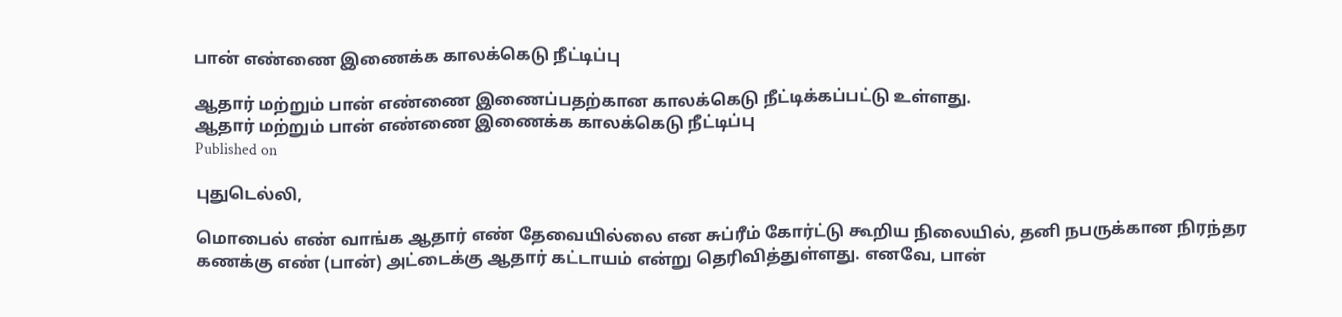பான் எண்ணை இணைக்க காலக்கெடு நீட்டிப்பு

ஆதார் மற்றும் பான் எண்ணை இணைப்பதற்கான காலக்கெடு நீட்டிக்கப்பட்டு உள்ளது.
ஆதார் மற்றும் பான் எண்ணை இணைக்க காலக்கெடு நீட்டிப்பு
Published on

புதுடெல்லி,

மொபைல் எண் வாங்க ஆதார் எண் தேவையில்லை என சுப்ரீம் கோர்ட்டு கூறிய நிலையில், தனி நபருக்கான நிரந்தர கணக்கு எண் (பான்) அட்டைக்கு ஆதார் கட்டாயம் என்று தெரிவித்துள்ளது. எனவே, பான்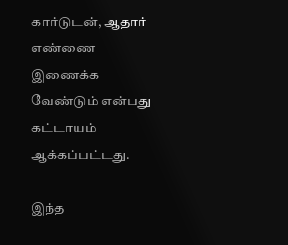கார்டுடன், ஆதார் எண்ணை இணைக்க வேண்டும் என்பது கட்டாயம் ஆக்கப்பட்டது.

இந்த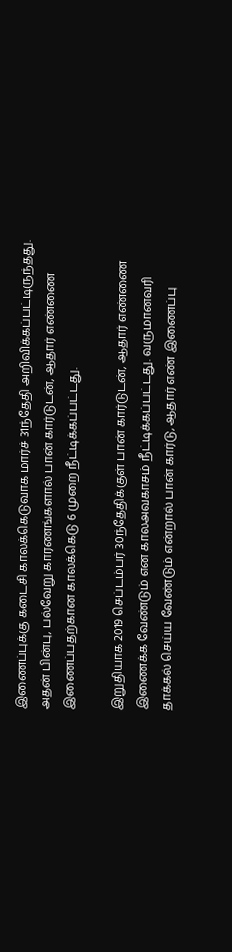இணைப்புக்கு கடைசி காலக்கெடுவாக மார்ச் 31ந்தேதி அறிவிக்கப்பட்டிருந்தது. அதன் பின்பு, பல்வேறு காரணங்களால் பான் கார்டுடன், ஆதார் எண்ணை இணைப்பதற்கான காலக்கெடு 6 முறை நீட்டிக்கப்பட்டது.

இறுதியாக 2019 செப்டம்பர் 30ந்தேதிக்குள் பான் கார்டுடன், ஆதார் எண்ணை இணைக்க வேண்டும் என காலஅவகாசம் நீட்டிக்கப்பட்டது. வருமானவரி தாக்கல் செய்ய வேண்டும் என்றால் பான் கார்டு, ஆதார் எண் இணைப்பு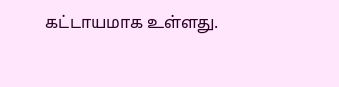கட்டாயமாக உள்ளது.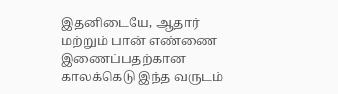இதனிடையே, ஆதார் மற்றும் பான் எண்ணை இணைப்பதற்கான காலக்கெடு இந்த வருடம்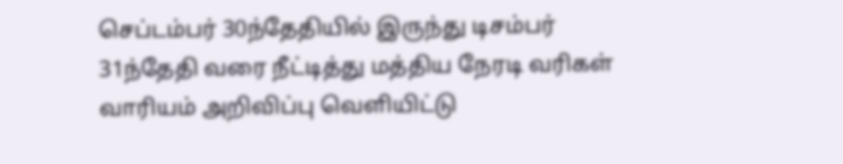செப்டம்பர் 30ந்தேதியில் இருந்து டிசம்பர் 31ந்தேதி வரை நீட்டித்து மத்திய நேரடி வரிகள் வாரியம் அறிவிப்பு வெளியிட்டு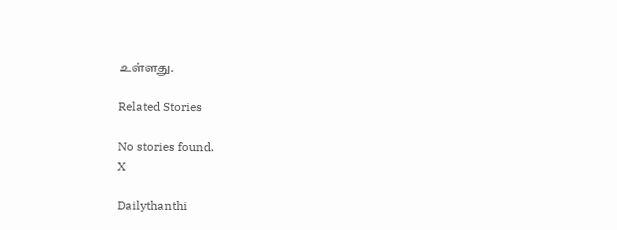உள்ளது.

Related Stories

No stories found.
X

Dailythanthi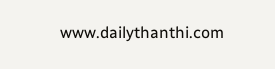www.dailythanthi.com